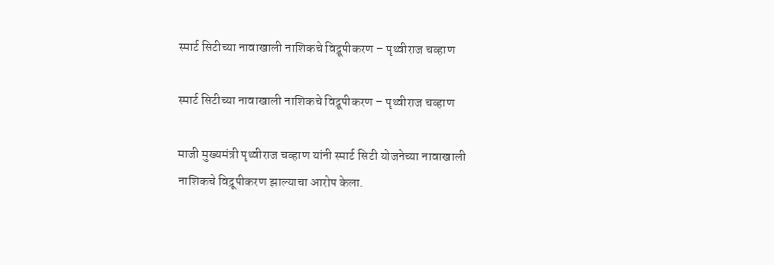स्मार्ट सिटीच्या नावाखाली नाशिकचे विद्रूपीकरण – पृथ्वीराज चव्हाण

स्मार्ट सिटीच्या नावाखाली नाशिकचे विद्रूपीकरण – पृथ्वीराज चव्हाण

माजी मुख्यमंत्री पृथ्वीराज चव्हाण यांनी स्मार्ट सिटी योजनेच्या नावाखाली नाशिकचे विद्रूपीकरण झाल्याचा आरोप केला.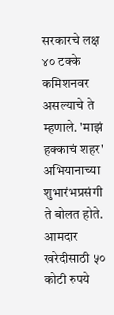सरकारचे लक्ष ४० टक्के कमिशनवर असल्याचे ते म्हणाले. 'माझं हक्काचं शहर' अभियानाच्या शुभारंभप्रसंगी ते बोलत होते. आमदार खरेदीसाठी ५० कोटी रुपये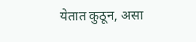येतात कुठून, असा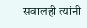सवालही त्यांनी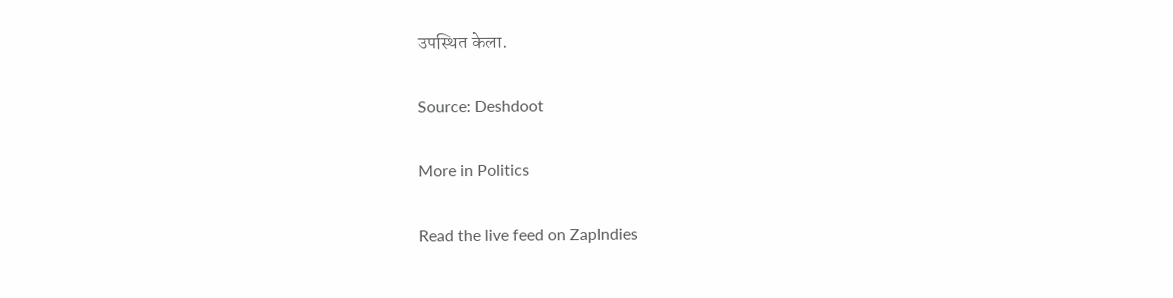उपस्थित केला.

Source: Deshdoot

More in Politics

Read the live feed on ZapIndies